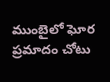ముంబైలో ఘోర ప్రమాదం చోటు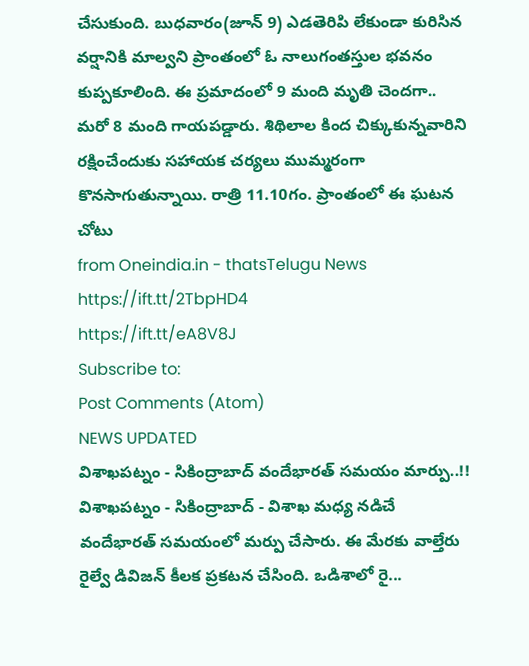చేసుకుంది. బుధవారం(జూన్ 9) ఎడతెరిపి లేకుండా కురిసిన వర్షానికి మాల్వని ప్రాంతంలో ఓ నాలుగంతస్తుల భవనం కుప్పకూలింది. ఈ ప్రమాదంలో 9 మంది మృతి చెందగా.. మరో 8 మంది గాయపడ్డారు. శిథిలాల కింద చిక్కుకున్నవారిని రక్షించేందుకు సహాయక చర్యలు ముమ్మరంగా కొనసాగుతున్నాయి. రాత్రి 11.10గం. ప్రాంతంలో ఈ ఘటన చోటు
from Oneindia.in - thatsTelugu News https://ift.tt/2TbpHD4
https://ift.tt/eA8V8J
Subscribe to:
Post Comments (Atom)
NEWS UPDATED
విశాఖపట్నం - సికింద్రాబాద్ వందేభారత్ సమయం మార్పు..!!
విశాఖపట్నం - సికింద్రాబాద్ - విశాఖ మధ్య నడిచే వందేభారత్ సమయంలో మర్పు చేసారు. ఈ మేరకు వాల్తేరు రైల్వే డివిజన్ కీలక ప్రకటన చేసింది. ఒడిశాలో రై...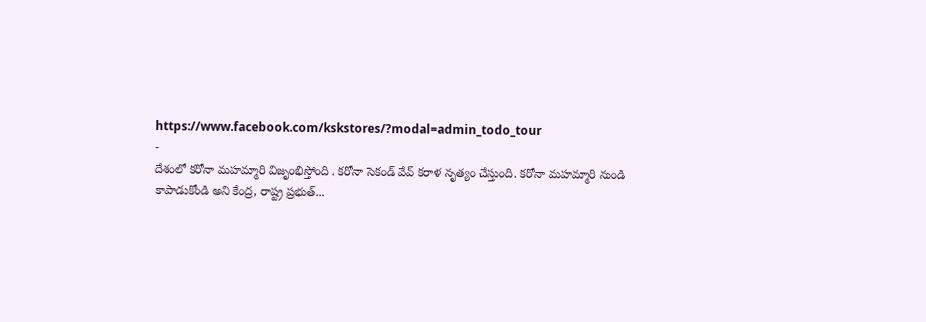https://www.facebook.com/kskstores/?modal=admin_todo_tour
-
దేశంలో కరోనా మహమ్మారి విజృంభిస్తోంది . కరోనా సెకండ్ వేవ్ కరాళ నృత్యం చేస్తుంది. కరోనా మహమ్మారి నుండి కాపాడుకోండి అని కేంద్ర, రాష్ట్ర ప్రభుత్...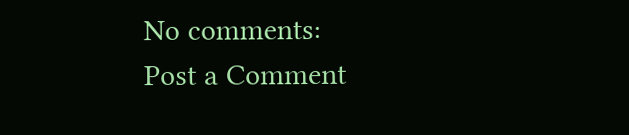No comments:
Post a Comment